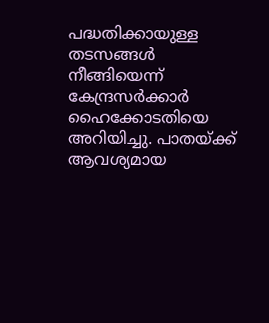പദ്ധതിക്കായുള്ള തടസങ്ങൾ നീങ്ങിയെന്ന് കേന്ദ്രസർക്കാർ ഹൈക്കോടതിയെ അറിയിച്ചു. പാതയ്ക്ക് ആവശ്യമായ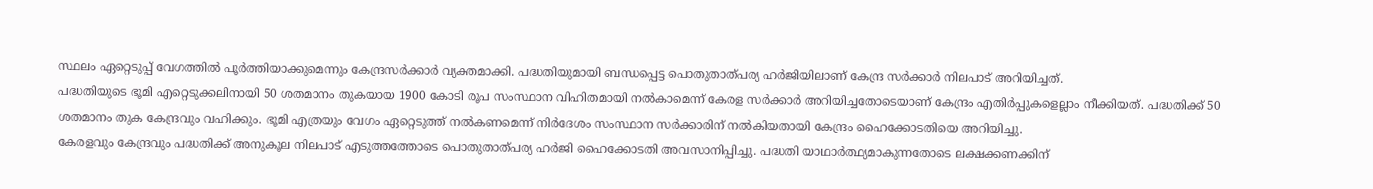സ്ഥലം ഏറ്റെടുപ്പ് വേഗത്തിൽ പൂർത്തിയാക്കുമെന്നും കേന്ദ്രസർക്കാർ വ്യക്തമാക്കി. പദ്ധതിയുമായി ബന്ധപ്പെട്ട പൊതുതാത്പര്യ ഹർജിയിലാണ് കേന്ദ്ര സർക്കാർ നിലപാട് അറിയിച്ചത്.
പദ്ധതിയുടെ ഭൂമി എറ്റെടുക്കലിനായി 50 ശതമാനം തുകയായ 1900 കോടി രൂപ സംസ്ഥാന വിഹിതമായി നൽകാമെന്ന് കേരള സർക്കാർ അറിയിച്ചതോടെയാണ് കേന്ദ്രം എതിർപ്പുകളെല്ലാം നീക്കിയത്. പദ്ധതിക്ക് 50 ശതമാനം തുക കേന്ദ്രവും വഹിക്കും. ഭൂമി എത്രയും വേഗം ഏറ്റെടുത്ത് നൽകണമെന്ന് നിർദേശം സംസ്ഥാന സർക്കാരിന് നൽകിയതായി കേന്ദ്രം ഹൈക്കോടതിയെ അറിയിച്ചു.
കേരളവും കേന്ദ്രവും പദ്ധതിക്ക് അനുകൂല നിലപാട് എടുത്തത്തോടെ പൊതുതാത്പര്യ ഹർജി ഹൈക്കോടതി അവസാനിപ്പിച്ചു. പദ്ധതി യാഥാർത്ഥ്യമാകുന്നതോടെ ലക്ഷക്കണക്കിന്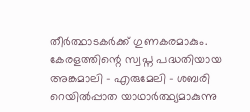തീർത്ഥാടകർക്ക് ഗുണകരമാകും.
കേരളത്തിന്റെ സ്വപ്ന പദ്ധതിയായ അങ്കമാലി - എരുമേലി - ശബരി റെയിൽപ്പാത യാഥാർത്ഥ്യമാകുന്നു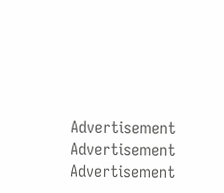Advertisement
Advertisement
Advertisement